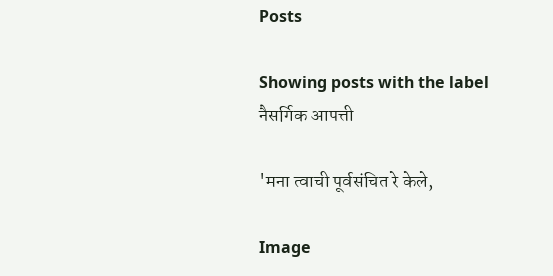Posts

Showing posts with the label नैसर्गिक आपत्ती

'मना त्वाची पूर्वसंचित रे केले,

Image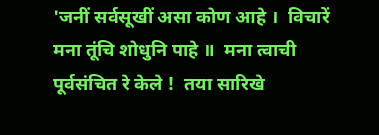'जनीं सर्वसूखीं असा कोण आहे ।  विचारें मना तूंचि शोधुनि पाहे ॥  मना त्वाची पूर्वसंचित रे केले !  तया सारिखे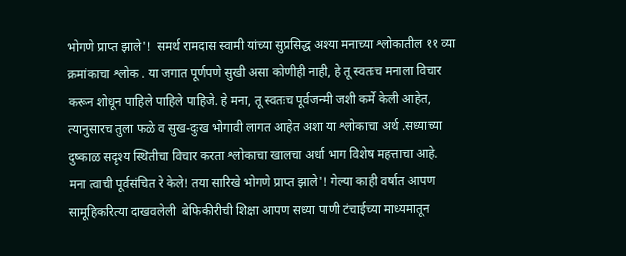भोगणे प्राप्त झाले'!  समर्थ रामदास स्वामी यांच्या सुप्रसिद्ध अश्या मनाच्या श्लोकातील ११ व्या  क्रमांकाचा श्लोक . या जगात पूर्णपणे सुखी असा कोणीही नाही, हे तू स्वतःच मनाला विचार करून शोधून पाहिले पाहिले पाहिजे. हे मना, तू स्वतःच पूर्वजन्मी जशी कर्मे केली आहेत, त्यानुसारच तुला फळे व सुख-दुःख भोगावी लागत आहेत अशा या श्लोकाचा अर्थ .सध्याच्या दुष्काळ सदृश्य स्थितीचा विचार करता श्लोकाचा खालचा अर्धा भाग विशेष महत्ताचा आहे.  मना त्वाची पूर्वसंचित रे केले! तया सारिखे भोगणे प्राप्त झाले'! गेल्या काही वर्षात आपण सामूहिकरित्या दाखवलेली  बेफिकीरीची शिक्षा आपण सध्या पाणी टंचाईच्या माध्यमातून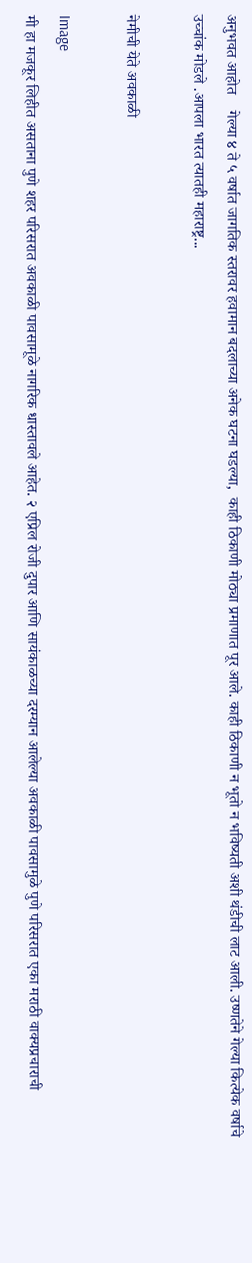अनुभवत आहोत    गेल्या ४ ते ५ वर्षात जागतिक स्तरावर हवामान बदलाच्या अनेक घटना घडल्या,  काही ठिकाणी मोठ्या प्रमाणात पूर आले. काही ठिकाणी न भूतो न भविष्यती अशी थंडीची लाट आली. उष्णतेने गेल्या कित्येक वर्षाचे उच्चांक मोडले .आपला भारत त्यातही महाराष्ट्र...

नेमीची येते अवकाळी

Image
मी हा मजकूर लिहीत असताना पुणे शहर परिसरात अवकाळी पावसामूळे नागरिक धास्तावले आहेत. २ एप्रिल रोजी दुपार आणि सायंकाळच्या दरम्यान आलेल्या अवकाळी पावसामुळे पुणे परिसरात एका मराठी वाक्यप्रचाराची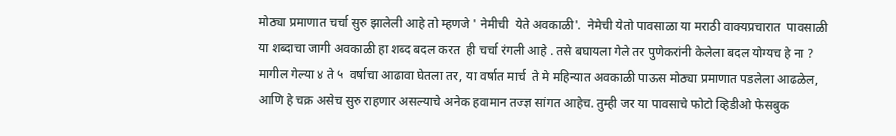मोठ्या प्रमाणात चर्चा सुरु झालेली आहे तो म्हणजे ' नेमीची  येते अवकाळी'.  नेमेची येतो पावसाळा या मराठी वाक्यप्रचारात  पावसाळी  या शब्दाचा जागी अवकाळी हा शब्द बदल करत  ही चर्चा रंगली आहे . तसे बघायला गेले तर पुणेकरांनी केलेला बदल योग्यच हे ना ? मागील गेल्या ४ ते ५  वर्षाचा आढावा घेतला तर, या वर्षात मार्च  ते मे महिन्यात अवकाळी पाऊस मोठ्या प्रमाणात पडलेला आढळेल, आणि हे चक्र असेच सुरु राहणार असल्याचे अनेक हवामान तज्ज्ञ सांगत आहेच. तुम्ही जर या पावसाचे फोटो व्हिडीओ फेसबुक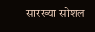सारख्या सोशल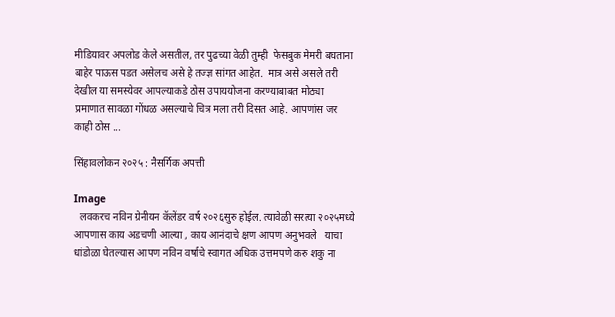मीडियावर अपलोड केले असतील, तर पुढच्या वेळी तुम्ही  फेसबुक मेमरी बघताना बाहेर पाऊस पडत असेलच असे हे तज्ज्ञ सांगत आहेत.  मात्र असे असले तरी  देखील या समस्येवर आपल्याकडे ठोस उपाययोजना करण्याबाबत मोठ्या प्रमाणात सावळा गोंधळ असल्याचे चित्र मला तरी दिसत आहे. आपणांस जर काही ठोस ...

सिंहावलोकन २०२५ : नैसर्गिक अपत्ती

Image
  लवकरच नविन ग्रेनीयन कॅलेंडर वर्ष २०२६सुरु होईल. त्यावेळी सरत्या २०२५मध्ये आपणास काय अडचणी आल्या , काय आनंदाचे क्षण आपण अनुभवले   याचा धांडोळा घेतल्यास आपण नविन वर्षाचे स्वागत अधिक उत्तमपणे करु शकु ना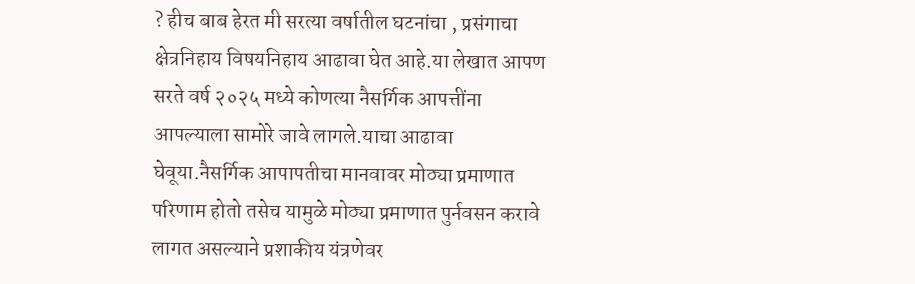? हीच बाब हेरत मी सरत्या वर्षातील घटनांचा , प्रसंगाचा क्षेत्रनिहाय विषयनिहाय आढावा घेत आहे.या लेखात आपण सरते वर्ष २०२५ मध्ये कोणत्या नैसर्गिक आपत्तींना आपल्याला सामोरे जावे लागले.याचा आढावा घेवूया.नैसर्गिक आपापतीचा मानवावर मोठ्या प्रमाणात परिणाम होतो तसेच यामुळे मोठ्या प्रमाणात पुर्नवसन करावे लागत असल्याने प्रशाकीय यंत्रणेवर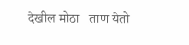देखील मोठा   ताण येतो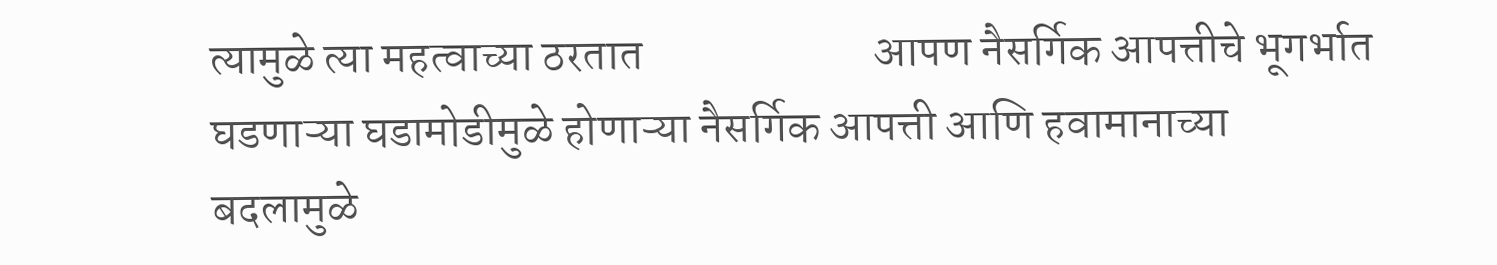त्यामुळे त्या महत्वाच्या ठरतात                         आपण नैसर्गिक आपत्तीचे भूगर्भात घडणाऱ्या घडामोडीमुळे होणाऱ्या नैसर्गिक आपत्ती आणि हवामानाच्या बदलामुळे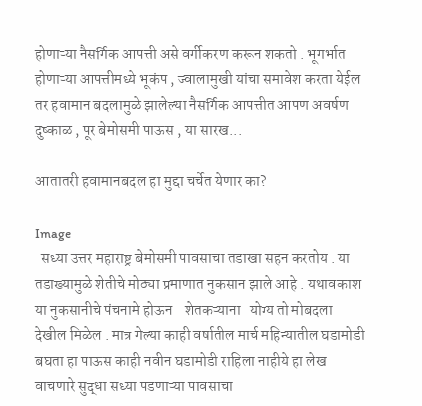होणाऱ्या नैसर्गिक आपत्ती असे वर्गीकरण करून शकतो . भूगर्भात होणाऱ्या आपत्तीमध्ये भूकंप , ज्वालामुखी यांचा समावेश करता येईल तर हवामान बदलामुळे झालेल्या नैसर्गिक आपत्तीत आपण अवर्षण दुष्काळ , पूर बेमोसमी पाऊस , या सारख...

आतातरी हवामानबदल हा मुद्दा चर्चेत येणार का?

Image
  सध्या उत्तर महाराष्ट्र बेमोसमी पावसाचा तडाखा सहन करतोय . या तडाख्यामुळे शेतीचे मोठ्या प्रमाणात नुकसान झाले आहे . यथावकाश या नुकसानीचे पंचनामे होऊन    शेतकऱ्याना   योग्य तो मोबदला देखील मिळेल . मात्र गेल्या काही वर्षातील मार्च महिन्यातील घडामोडी बघता हा पाऊस काही नवीन घडामोडी राहिला नाहीये हा लेख वाचणारे सुद्धा सध्या पडणाऱ्या पावसाचा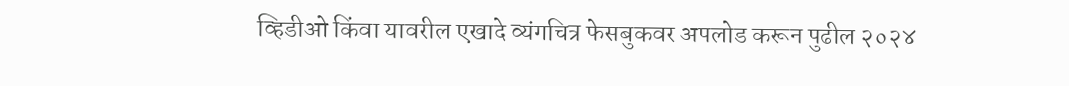व्हिडीओ किंवा यावरील एखादे व्यंगचित्र फेसबुकवर अपलोड करून पुढील २०२४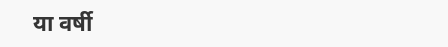या वर्षी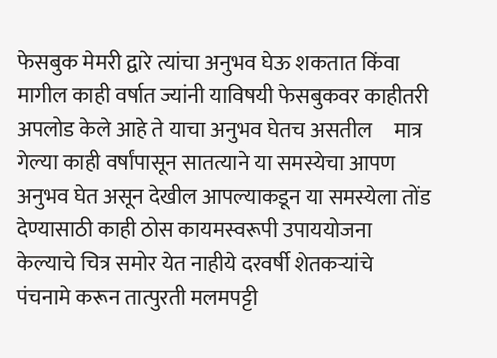फेसबुक मेमरी द्वारे त्यांचा अनुभव घेऊ शकतात किंवा मागील काही वर्षात ज्यांनी याविषयी फेसबुकवर काहीतरी अपलोड केले आहे ते याचा अनुभव घेतच असतील     मात्र गेल्या काही वर्षांपासून सातत्याने या समस्येचा आपण अनुभव घेत असून देखील आपल्याकडून या समस्येला तोंड देण्यासाठी काही ठोस कायमस्वरूपी उपाययोजना केल्याचे चित्र समोर येत नाहीये दरवर्षी शेतकऱ्यांचे पंचनामे करून तात्पुरती मलमपट्टी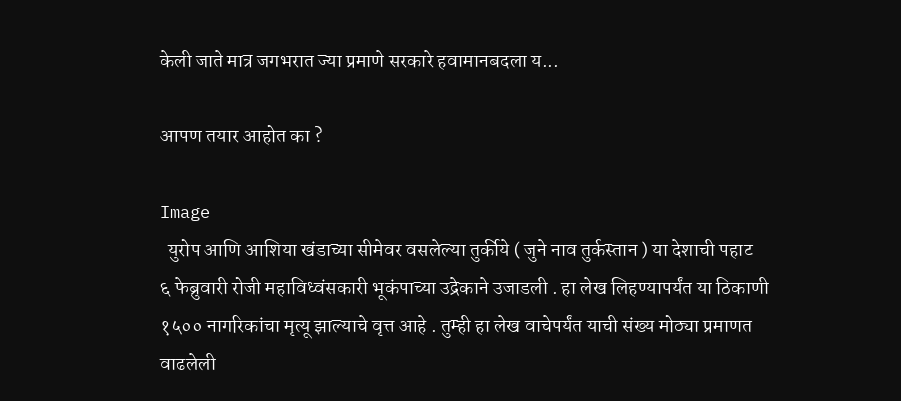केली जाते मात्र जगभरात ज्या प्रमाणे सरकारे हवामानबदला य...

आपण तयार आहोत का ?

Image
  युरोप आणि आशिया खंडाच्या सीमेवर वसलेल्या तुर्कीये ( जुने नाव तुर्कस्तान ) या देशाची पहाट   ६ फेब्रुवारी रोजी महाविध्वंसकारी भूकंपाच्या उद्रेकाने उजाडली . हा लेख लिहण्यापर्यंत या ठिकाणी १५०० नागरिकांचा मृत्यू झाल्याचे वृत्त आहे . तुम्ही हा लेख वाचेपर्यंत याची संख्य मोठ्या प्रमाणत वाढलेली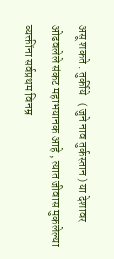असू शकते . तुर्कीये   ( जुने नाव तुर्कस्तान ) या देशावर ओढवलेले संकट महाभयानक आहे , त्यात जीवास मुकलेल्या व्यक्तींना सर्वप्रथम विनम्र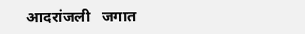आदरांजली   जगात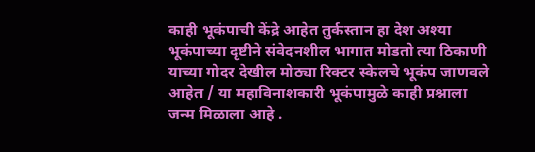काही भूकंपाची केंद्रे आहेत तुर्कस्तान हा देश अश्या भूकंपाच्या दृष्टीने संवेदनशील भागात मोडतो त्या ठिकाणी याच्या गोदर देखील मोठ्या रिक्टर स्केलचे भूकंप जाणवले आहेत / या महाविनाशकारी भूकंपामुळे काही प्रश्नाला जन्म मिळाला आहे .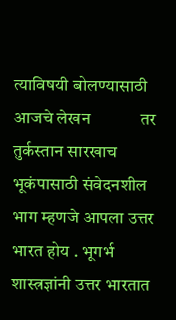त्याविषयी बोलण्यासाठी आजचे लेखन            तर तुर्कस्तान सारखाच भूकंपासाठी संवेदनशील भाग म्हणजे आपला उत्तर भारत होय . भूगर्भ शास्त्रज्ञांनी उत्तर भारतात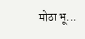मोठा भू...